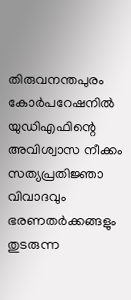തിരുവനന്തപുരം കോർപറേഷനിൽ യുഡിഎഫിന്റെ അവിശ്വാസ നീക്കം
സത്യപ്രതിജ്ഞാ വിവാദവും ഭരണതർക്കങ്ങളും തുടരുന്ന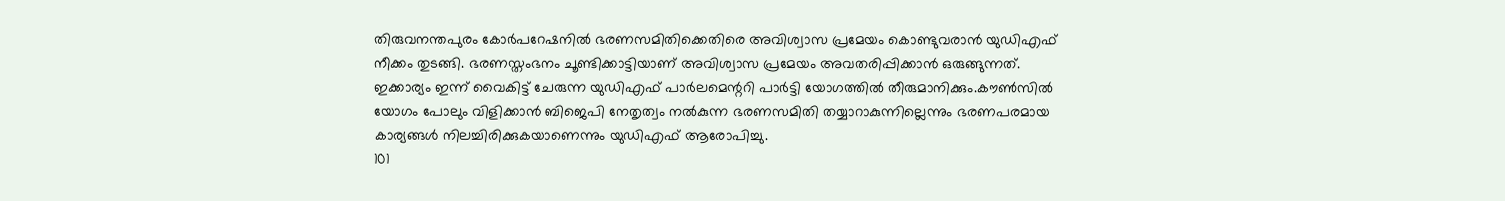തിരുവനന്തപുരം കോർപറേഷനിൽ ഭരണസമിതിക്കെതിരെ അവിശ്വാസ പ്രമേയം കൊണ്ടുവരാൻ യുഡിഎഫ് നീക്കം തുടങ്ങി. ഭരണസ്തംഭനം ചൂണ്ടിക്കാട്ടിയാണ് അവിശ്വാസ പ്രമേയം അവതരിപ്പിക്കാൻ ഒരുങ്ങുന്നത്. ഇക്കാര്യം ഇന്ന് വൈകിട്ട് ചേരുന്ന യുഡിഎഫ് പാർലമെന്ററി പാർട്ടി യോഗത്തിൽ തീരുമാനിക്കും.കൗൺസിൽ യോഗം പോലും വിളിക്കാൻ ബിജെപി നേതൃത്വം നൽകുന്ന ഭരണസമിതി തയ്യാറാകുന്നില്ലെന്നും ഭരണപരമായ കാര്യങ്ങൾ നിലച്ചിരിക്കുകയാണെന്നും യുഡിഎഫ് ആരോപിച്ചു.
101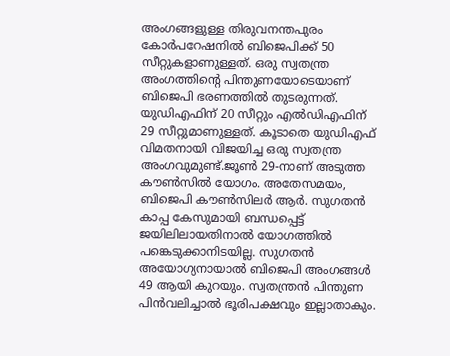അംഗങ്ങളുള്ള തിരുവനന്തപുരം കോർപറേഷനിൽ ബിജെപിക്ക് 50 സീറ്റുകളാണുള്ളത്. ഒരു സ്വതന്ത്ര അംഗത്തിന്റെ പിന്തുണയോടെയാണ് ബിജെപി ഭരണത്തിൽ തുടരുന്നത്. യുഡിഎഫിന് 20 സീറ്റും എൽഡിഎഫിന് 29 സീറ്റുമാണുള്ളത്. കൂടാതെ യുഡിഎഫ് വിമതനായി വിജയിച്ച ഒരു സ്വതന്ത്ര അംഗവുമുണ്ട്.ജൂൺ 29-നാണ് അടുത്ത കൗൺസിൽ യോഗം. അതേസമയം, ബിജെപി കൗൺസിലർ ആർ. സുഗതൻ കാപ്പ കേസുമായി ബന്ധപ്പെട്ട് ജയിലിലായതിനാൽ യോഗത്തിൽ പങ്കെടുക്കാനിടയില്ല. സുഗതൻ അയോഗ്യനായാൽ ബിജെപി അംഗങ്ങൾ 49 ആയി കുറയും. സ്വതന്ത്രൻ പിന്തുണ പിൻവലിച്ചാൽ ഭൂരിപക്ഷവും ഇല്ലാതാകും.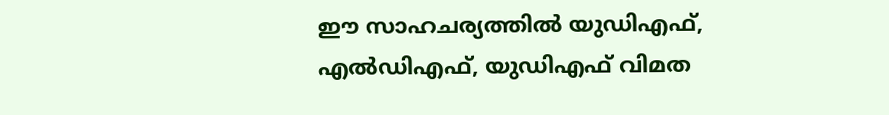ഈ സാഹചര്യത്തിൽ യുഡിഎഫ്, എൽഡിഎഫ്, യുഡിഎഫ് വിമത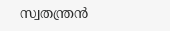സ്വതന്ത്രൻ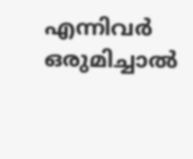എന്നിവർ ഒരുമിച്ചാൽ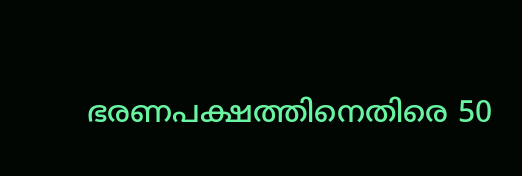ഭരണപക്ഷത്തിനെതിരെ 50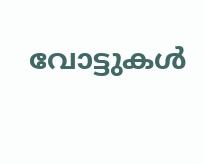വോട്ടുകൾ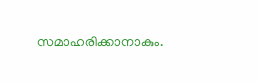സമാഹരിക്കാനാകും.